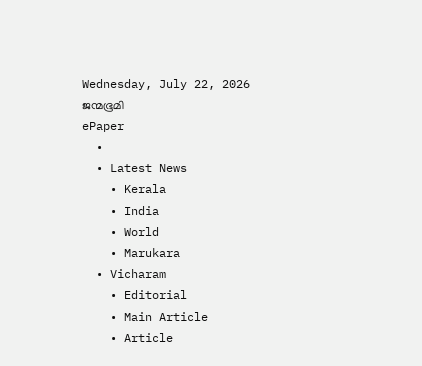Wednesday, July 22, 2026
ജന്മഭൂമി
ePaper
  •
  • Latest News
    • Kerala
    • India
    • World
    • Marukara
  • Vicharam
    • Editorial
    • Main Article
    • Article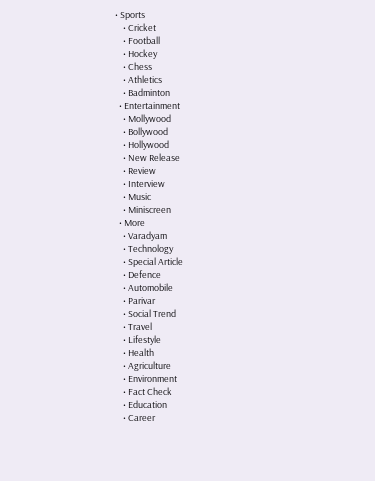• Sports
    • Cricket
    • Football
    • Hockey
    • Chess
    • Athletics
    • Badminton
  • Entertainment
    • Mollywood
    • Bollywood
    • Hollywood
    • New Release
    • Review
    • Interview
    • Music
    • Miniscreen
  • More
    • Varadyam
    • Technology
    • Special Article
    • Defence
    • Automobile
    • Parivar
    • Social Trend
    • Travel
    • Lifestyle
    • Health
    • Agriculture
    • Environment
    • Fact Check
    • Education
    • Career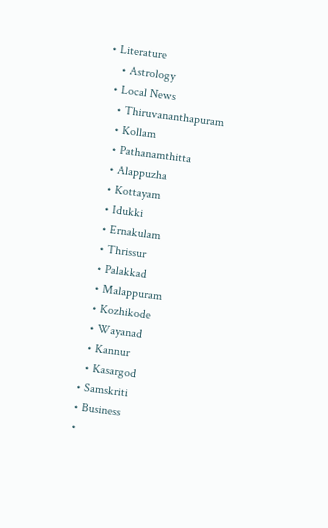• Literature
    • Astrology
  • Local News
    • Thiruvananthapuram
    • Kollam
    • Pathanamthitta
    • Alappuzha
    • Kottayam
    • Idukki
    • Ernakulam
    • Thrissur
    • Palakkad
    • Malappuram
    • Kozhikode
    • Wayanad
    • Kannur
    • Kasargod
  • Samskriti
  • Business
  •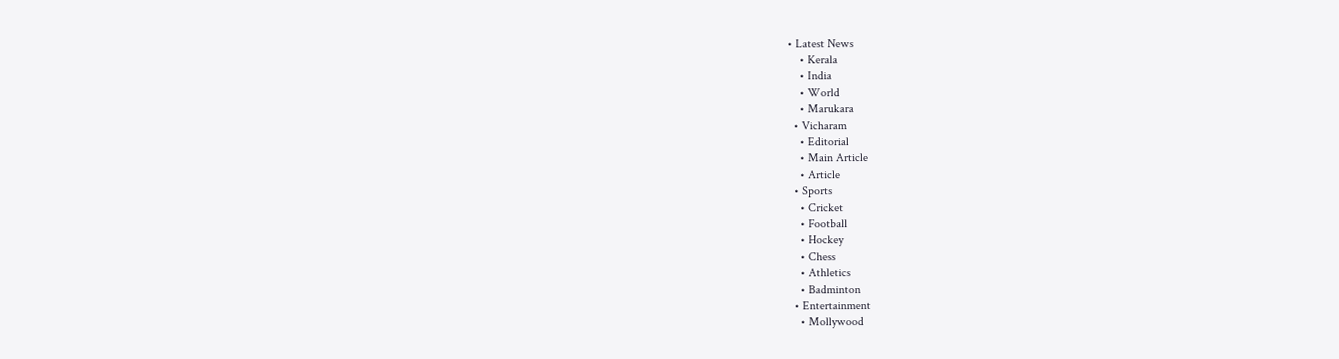• Latest News
    • Kerala
    • India
    • World
    • Marukara
  • Vicharam
    • Editorial
    • Main Article
    • Article
  • Sports
    • Cricket
    • Football
    • Hockey
    • Chess
    • Athletics
    • Badminton
  • Entertainment
    • Mollywood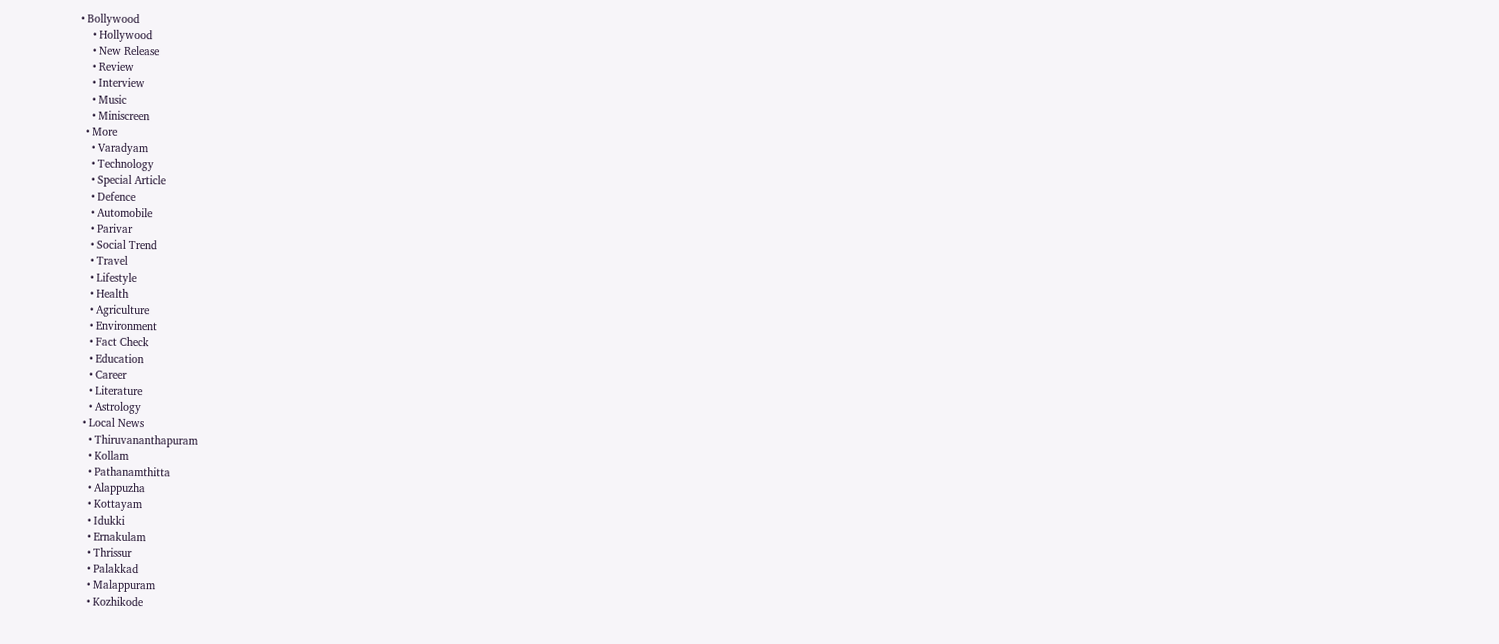• Bollywood
    • Hollywood
    • New Release
    • Review
    • Interview
    • Music
    • Miniscreen
  • More
    • Varadyam
    • Technology
    • Special Article
    • Defence
    • Automobile
    • Parivar
    • Social Trend
    • Travel
    • Lifestyle
    • Health
    • Agriculture
    • Environment
    • Fact Check
    • Education
    • Career
    • Literature
    • Astrology
  • Local News
    • Thiruvananthapuram
    • Kollam
    • Pathanamthitta
    • Alappuzha
    • Kottayam
    • Idukki
    • Ernakulam
    • Thrissur
    • Palakkad
    • Malappuram
    • Kozhikode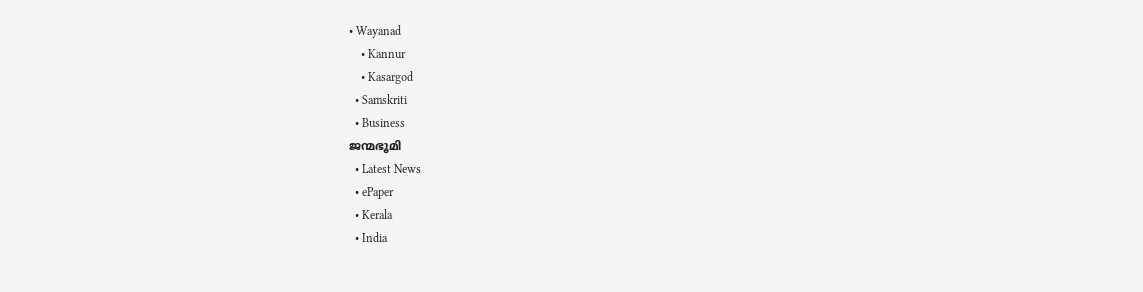• Wayanad
    • Kannur
    • Kasargod
  • Samskriti
  • Business
ജന്മഭൂമി
  • Latest News
  • ePaper
  • Kerala
  • India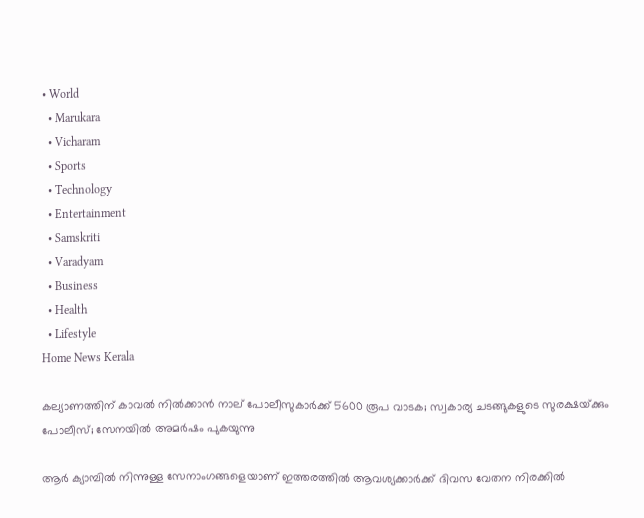• World
  • Marukara
  • Vicharam
  • Sports
  • Technology
  • Entertainment
  • Samskriti
  • Varadyam
  • Business
  • Health
  • Lifestyle
Home News Kerala

കല്യാണത്തിന് കാവല്‍ നില്‍ക്കാന്‍ നാല് പോലീസുകാര്‍ക്ക് 5600 രൂപ വാടക; സ്വകാര്യ ചടങ്ങുകളുടെ സുരക്ഷയ്‌ക്കും പോലീസ്; സേനയില്‍ അമര്‍ഷം പുകയുന്നു

ആര്‍ ക്യാമ്പില്‍ നിന്നുള്ള സേനാംഗങ്ങളെയാണ് ഇത്തരത്തില്‍ ആവശ്യക്കാര്‍ക്ക് ദിവസ വേതന നിരക്കില്‍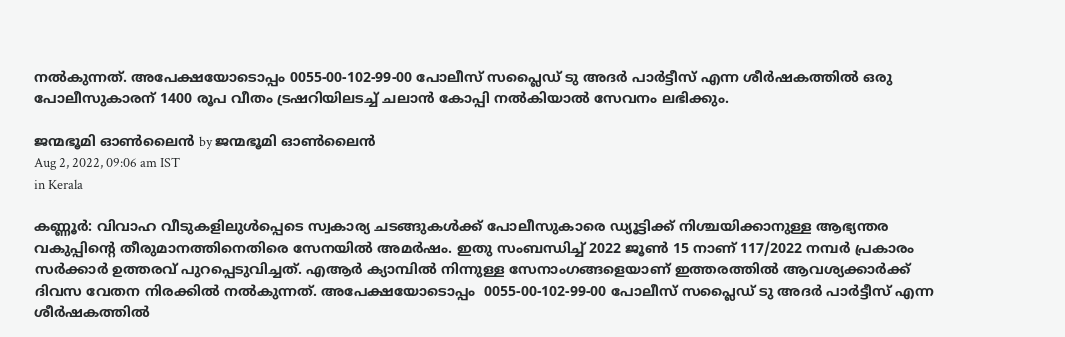നല്‍കുന്നത്. അപേക്ഷയോടൊപ്പം 0055-00-102-99-00 പോലീസ് സപ്ലൈഡ് ടു അദര്‍ പാര്‍ട്ടീസ് എന്ന ശീര്‍ഷകത്തില്‍ ഒരു പോലീസുകാരന് 1400 രൂപ വീതം ട്രഷറിയിലടച്ച് ചലാന്‍ കോപ്പി നല്‍കിയാല്‍ സേവനം ലഭിക്കും.

ജന്മഭൂമി ഓണ്‍ലൈന്‍ by ജന്മഭൂമി ഓണ്‍ലൈന്‍
Aug 2, 2022, 09:06 am IST
in Kerala

കണ്ണൂര്‍: വിവാഹ വീടുകളിലുള്‍പ്പെടെ സ്വകാര്യ ചടങ്ങുകള്‍ക്ക് പോലീസുകാരെ ഡ്യൂട്ടിക്ക് നിശ്ചയിക്കാനുള്ള ആഭ്യന്തര വകുപ്പിന്റെ തീരുമാനത്തിനെതിരെ സേനയില്‍ അമര്‍ഷം. ഇതു സംബന്ധിച്ച് 2022 ജൂണ്‍ 15 നാണ് 117/2022 നമ്പര്‍ പ്രകാരം സര്‍ക്കാര്‍ ഉത്തരവ് പുറപ്പെടുവിച്ചത്. എആര്‍ ക്യാമ്പില്‍ നിന്നുള്ള സേനാംഗങ്ങളെയാണ് ഇത്തരത്തില്‍ ആവശ്യക്കാര്‍ക്ക് ദിവസ വേതന നിരക്കില്‍ നല്‍കുന്നത്. അപേക്ഷയോടൊപ്പം  0055-00-102-99-00 പോലീസ് സപ്ലൈഡ് ടു അദര്‍ പാര്‍ട്ടീസ് എന്ന ശീര്‍ഷകത്തില്‍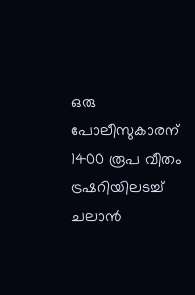ഒരു പോലീസുകാരന് 1400 രൂപ വീതം ട്രഷറിയിലടച്ച് ചലാന്‍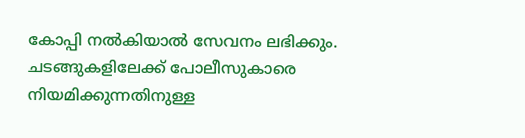കോപ്പി നല്‍കിയാല്‍ സേവനം ലഭിക്കും. ചടങ്ങുകളിലേക്ക് പോലീസുകാരെ നിയമിക്കുന്നതിനുള്ള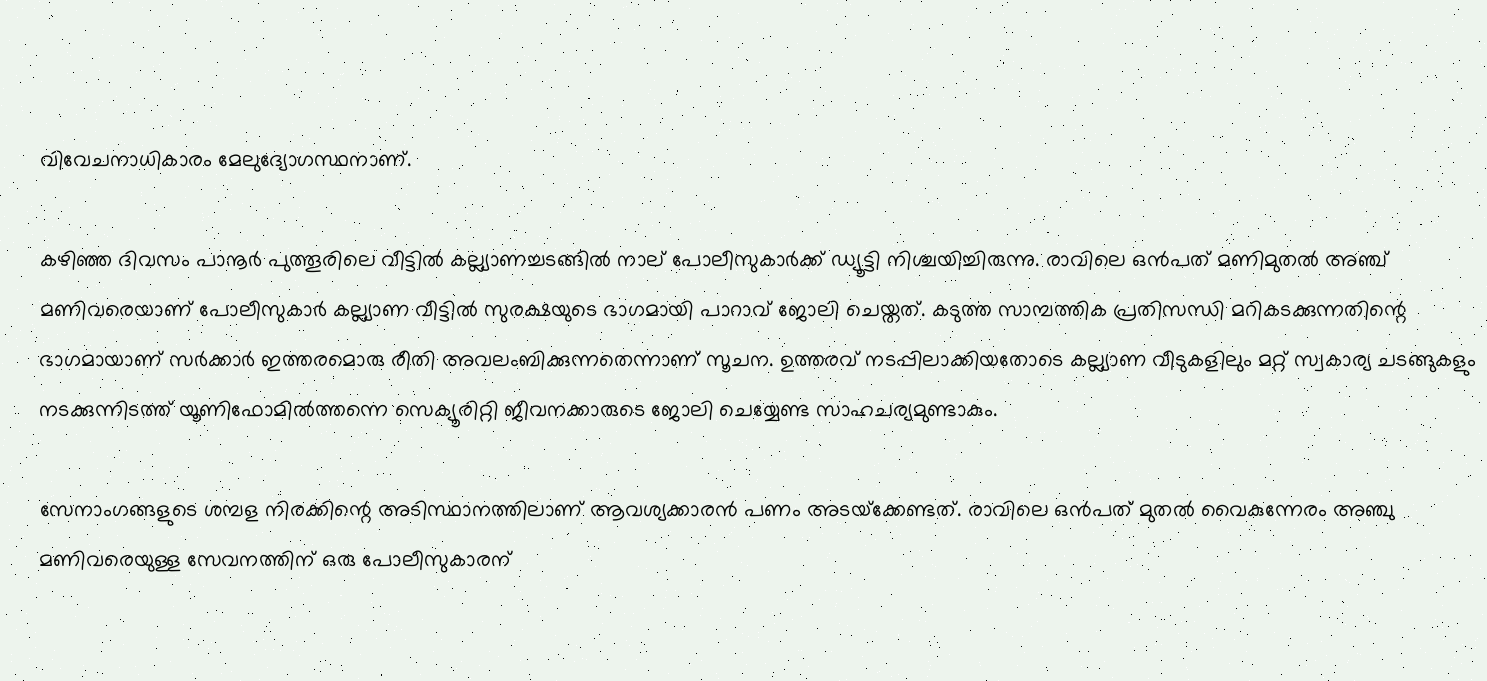വിവേചനാധികാരം മേലുദ്യോഗസ്ഥനാണ്.

കഴിഞ്ഞ ദിവസം പാനൂര്‍ പുത്തൂരിലെ വീട്ടില്‍ കല്ല്യാണച്ചടങ്ങില്‍ നാല് പോലീസുകാര്‍ക്ക് ഡ്യൂട്ടി നിശ്ചയിച്ചിരുന്നു. രാവിലെ ഒന്‍പത് മണിമുതല്‍ അഞ്ച് മണിവരെയാണ് പോലീസുകാര്‍ കല്ല്യാണ വീട്ടില്‍ സുരക്ഷയുടെ ഭാഗമായി പാറാവ് ജോലി ചെയ്തത്. കടുത്ത സാമ്പത്തിക പ്രതിസന്ധി മറികടക്കുന്നതിന്റെ ഭാഗമായാണ് സര്‍ക്കാര്‍ ഇത്തരമൊരു രീതി അവലംബിക്കുന്നതെന്നാണ് സൂചന. ഉത്തരവ് നടപ്പിലാക്കിയതോടെ കല്ല്യാണ വീടുകളിലും മറ്റ് സ്വകാര്യ ചടങ്ങുകളും നടക്കുന്നിടത്ത് യൂണിഫോമില്‍ത്തന്നെ സെക്യൂരിറ്റി ജീവനക്കാരുടെ ജോലി ചെയ്യേണ്ട സാഹചര്യമുണ്ടാകും.

സേനാംഗങ്ങളുടെ ശമ്പള നിരക്കിന്റെ അടിസ്ഥാനത്തിലാണ് ആവശ്യക്കാരന്‍ പണം അടയ്‌ക്കേണ്ടത്. രാവിലെ ഒന്‍പത് മുതല്‍ വൈകുന്നേരം അഞ്ചു മണിവരെയുള്ള സേവനത്തിന് ഒരു പോലീസുകാരന്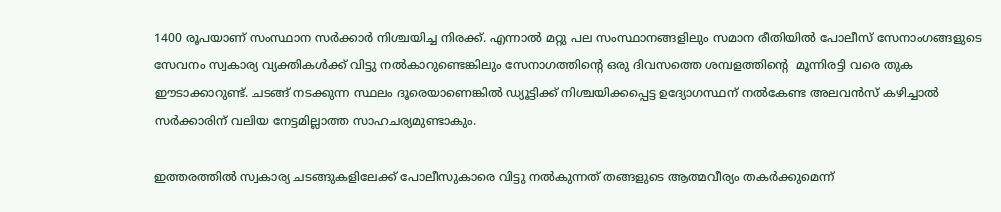1400 രൂപയാണ് സംസ്ഥാന സര്‍ക്കാര്‍ നിശ്ചയിച്ച നിരക്ക്. എന്നാല്‍ മറ്റു പല സംസ്ഥാനങ്ങളിലും സമാന രീതിയില്‍ പോലീസ് സേനാംഗങ്ങളുടെ സേവനം സ്വകാര്യ വ്യക്തികള്‍ക്ക് വിട്ടു നല്‍കാറുണ്ടെങ്കിലും സേനാഗത്തിന്റെ ഒരു ദിവസത്തെ ശമ്പളത്തിന്റെ  മൂന്നിരട്ടി വരെ തുക ഈടാക്കാറുണ്ട്. ചടങ്ങ് നടക്കുന്ന സ്ഥലം ദൂരെയാണെങ്കില്‍ ഡ്യൂട്ടിക്ക് നിശ്ചയിക്കപ്പെട്ട ഉദ്യോഗസ്ഥന് നല്‍കേണ്ട അലവന്‍സ് കഴിച്ചാല്‍ സര്‍ക്കാരിന് വലിയ നേട്ടമില്ലാത്ത സാഹചര്യമുണ്ടാകും.

ഇത്തരത്തില്‍ സ്വകാര്യ ചടങ്ങുകളിലേക്ക് പോലീസുകാരെ വിട്ടു നല്‍കുന്നത് തങ്ങളുടെ ആത്മവീര്യം തകര്‍ക്കുമെന്ന്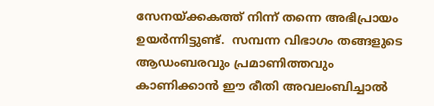സേനയ്‌ക്കകത്ത് നിന്ന് തന്നെ അഭിപ്രായം ഉയര്‍ന്നിട്ടുണ്ട്.  സമ്പന്ന വിഭാഗം തങ്ങളുടെ ആഡംബരവും പ്രമാണിത്തവും കാണിക്കാന്‍ ഈ രീതി അവലംബിച്ചാല്‍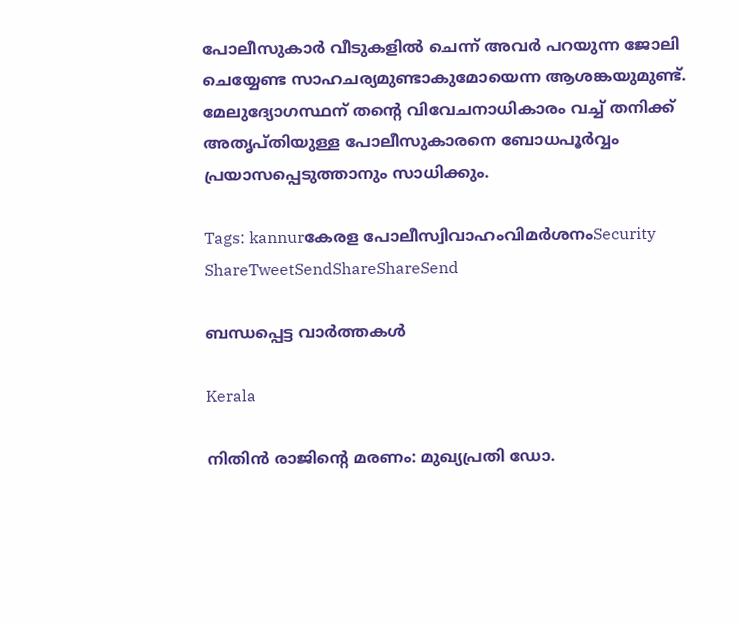പോലീസുകാര്‍ വീടുകളില്‍ ചെന്ന് അവര്‍ പറയുന്ന ജോലി ചെയ്യേണ്ട സാഹചര്യമുണ്ടാകുമോയെന്ന ആശങ്കയുമുണ്ട്. മേലുദ്യോഗസ്ഥന് തന്റെ വിവേചനാധികാരം വച്ച് തനിക്ക് അതൃപ്തിയുള്ള പോലീസുകാരനെ ബോധപൂര്‍വ്വം പ്രയാസപ്പെടുത്താനും സാധിക്കും.

Tags: kannurകേരള പോലീസ്വിവാഹംവിമര്‍ശനംSecurity
ShareTweetSendShareShareSend

ബന്ധപ്പെട്ട വാര്‍ത്തകള്‍

Kerala

നിതിൻ രാജിന്റെ മരണം: മുഖ്യപ്രതി ഡോ.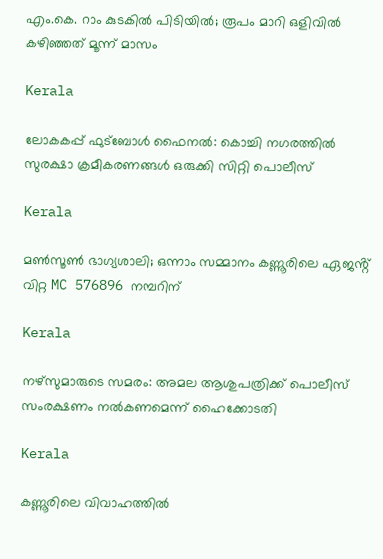എം.കെ. റാം കുടകിൽ പിടിയിൽ; രൂപം മാറി ഒളിവിൽ കഴിഞ്ഞത് മൂന്ന് മാസം

Kerala

ലോകകപ്പ് ഫുട്‌ബോള്‍ ഫൈനല്‍: കൊച്ചി നഗരത്തില്‍ സുരക്ഷാ ക്രമീകരണങ്ങള്‍ ഒരുക്കി സിറ്റി പൊലീസ്

Kerala

മൺസൂൺ ഭാഗ്യശാലി; ഒന്നാം സമ്മാനം കണ്ണൂരിലെ ഏജൻ്റ് വിറ്റ MC 576896 നമ്പറിന്

Kerala

നഴ്‌സുമാരുടെ സമരം: അമല ആശുപത്രിക്ക് പൊലീസ് സംരക്ഷണം നല്‍കണമെന്ന് ഹൈക്കോടതി

Kerala

കണ്ണൂരിലെ വിവാഹത്തിൽ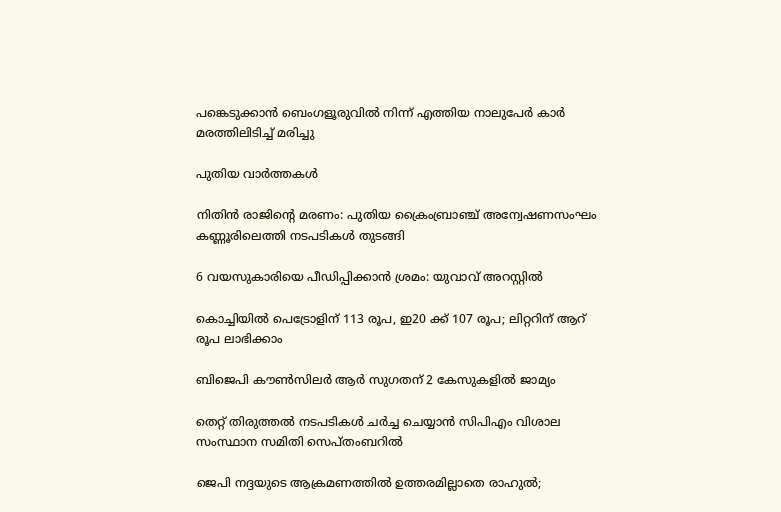പങ്കെടുക്കാൻ ബെംഗളൂരുവിൽ നിന്ന് എത്തിയ നാലുപേർ കാർ മരത്തിലിടിച്ച് മരിച്ചു

പുതിയ വാര്‍ത്തകള്‍

നിതിന്‍ രാജിന്റെ മരണം: പുതിയ ക്രൈംബ്രാഞ്ച് അന്വേഷണസംഘം കണ്ണൂരിലെത്തി നടപടികള്‍ തുടങ്ങി

6 വയസുകാരിയെ പീഡിപ്പിക്കാന്‍ ശ്രമം: യുവാവ് അറസ്റ്റില്‍

കൊച്ചിയില്‍ പെട്രോളിന് 113 രൂപ, ഇ20 ക്ക് 107 രൂപ; ലിറ്ററിന് ആറ് രൂപ ലാഭിക്കാം

ബിജെപി കൗണ്‍സിലര്‍ ആര്‍ സുഗതന് 2 കേസുകളില്‍ ജാമ്യം

തെറ്റ് തിരുത്തല്‍ നടപടികള്‍ ചര്‍ച്ച ചെയ്യാന്‍ സിപിഎം വിശാല സംസ്ഥാന സമിതി സെപ്തംബറില്‍

ജെപി നദ്ദയുടെ ആക്രമണത്തില്‍ ഉത്തരമില്ലാതെ രാഹുല്‍;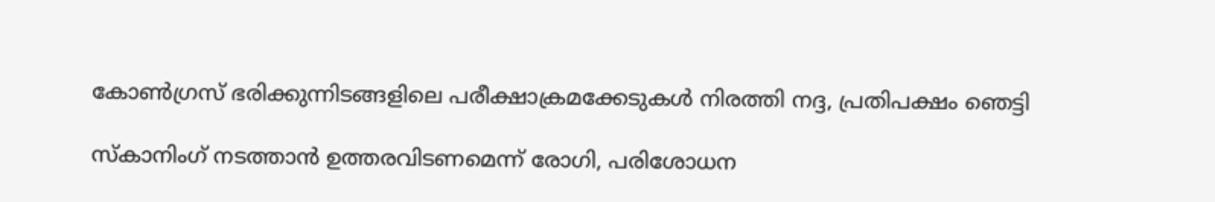കോണ്‍ഗ്രസ് ഭരിക്കുന്നിടങ്ങളിലെ പരീക്ഷാക്രമക്കേടുകള്‍ നിരത്തി നദ്ദ, പ്രതിപക്ഷം ഞെട്ടി

സ്‌കാനിംഗ് നടത്താന്‍ ഉത്തരവിടണമെന്ന് രോഗി, പരിശോധന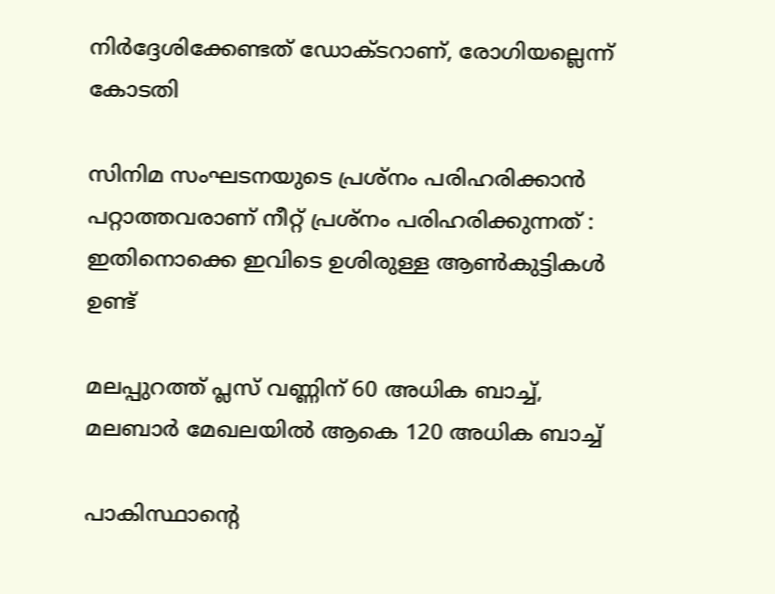നിര്‍ദ്ദേശിക്കേണ്ടത് ഡോക്ടറാണ്, രോഗിയല്ലെന്ന് കോടതി

സിനിമ സംഘടനയുടെ പ്രശ്നം പരിഹരിക്കാൻ പറ്റാത്തവരാണ് നീറ്റ് പ്രശ്നം പരിഹരിക്കുന്നത് : ഇതിനൊക്കെ ഇവിടെ ഉശിരുള്ള ആൺകുട്ടികൾ ഉണ്ട്

മലപ്പുറത്ത് പ്ലസ് വണ്ണിന് 60 അധിക ബാച്ച്, മലബാര്‍ മേഖലയില്‍ ആകെ 120 അധിക ബാച്ച്

പാകിസ്ഥാന്റെ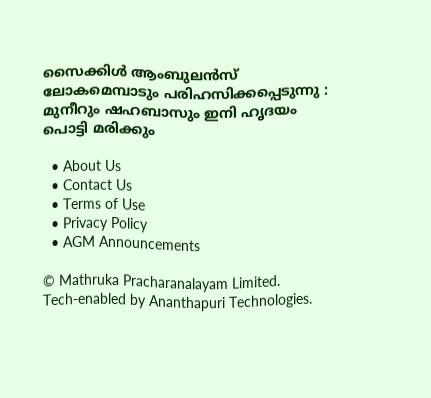സൈക്കിൾ ആംബുലൻസ് ലോകമെമ്പാടും പരിഹസിക്കപ്പെടുന്നു : മുനീറും ഷഹബാസും ഇനി ഹൃദയം പൊട്ടി മരിക്കും

  • About Us
  • Contact Us
  • Terms of Use
  • Privacy Policy
  • AGM Announcements

© Mathruka Pracharanalayam Limited.
Tech-enabled by Ananthapuri Technologies.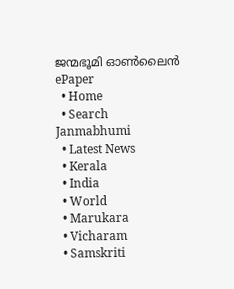ജന്മഭൂമി ഓണ്‍ലൈന്‍
ePaper
  • Home
  • Search Janmabhumi
  • Latest News
  • Kerala
  • India
  • World
  • Marukara
  • Vicharam
  • Samskriti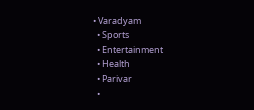• Varadyam
  • Sports
  • Entertainment
  • Health
  • Parivar
  •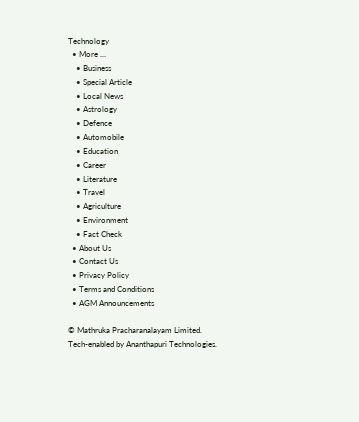Technology
  • More …
    • Business
    • Special Article
    • Local News
    • Astrology
    • Defence
    • Automobile
    • Education
    • Career
    • Literature
    • Travel
    • Agriculture
    • Environment
    • Fact Check
  • About Us
  • Contact Us
  • Privacy Policy
  • Terms and Conditions
  • AGM Announcements

© Mathruka Pracharanalayam Limited.
Tech-enabled by Ananthapuri Technologies.